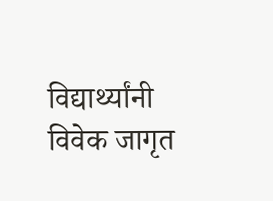विद्यार्थ्यांनी विवेक जागृत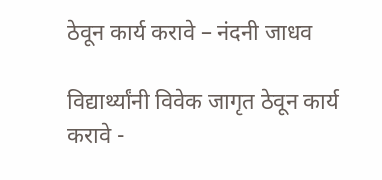ठेवून कार्य करावे – नंदनी जाधव

विद्यार्थ्यांनी विवेक जागृत ठेवून कार्य करावे -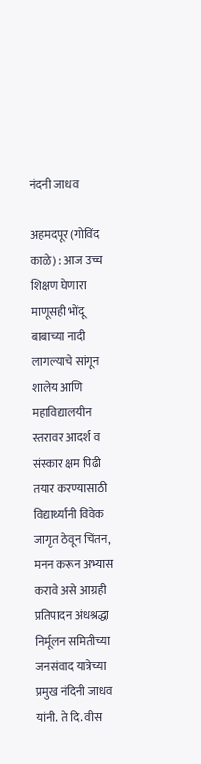नंदनी जाधव

अहमदपूर (गोविंद काळे) : आज उच्च शिक्षण घेणारा माणूसही भोंदू बाबाच्या नादी लागल्याचे सांगून शालेय आणि महाविद्यालयीन स्तरावर आदर्श व संस्कार क्षम पिढी तयार करण्यासाठी विद्यार्थ्यांनी विवेक जागृत ठेवून चिंतन, मनन करून अभ्यास करावे असे आग्रही प्रतिपादन अंधश्रद्धा निर्मूलन समितीच्या जनसंवाद यात्रेच्या प्रमुख नंदिनी जाधव यांनी. ते दि. वीस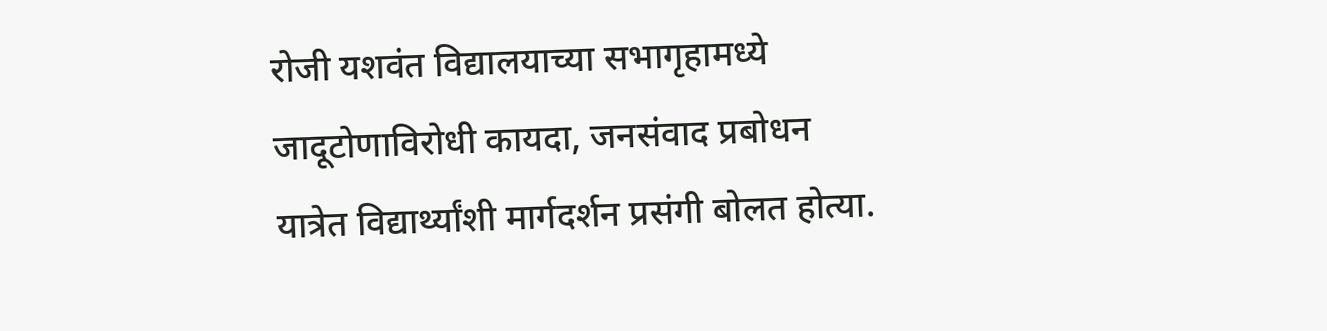रोजी यशवंत विद्यालयाच्या सभागृहामध्ये जादूटोणाविरोधी कायदा, जनसंवाद प्रबोधन यात्रेत विद्यार्थ्यांशी मार्गदर्शन प्रसंगी बोलत होत्या.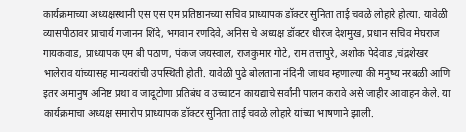कार्यक्रमाच्या अध्यक्षस्थानी एस एस एम प्रतिष्ठानच्या सचिव प्राध्यापक डॉक्टर सुनिता ताई चवळे लोहारे होत्या. यावेळी व्यासपीठावर प्राचार्य गजानन शिंदे, भगवान रणदिवे, अनिस चे अध्यक्ष डॉक्टर धीरज देशमुख, प्रधान सचिव मेघराज गायकवाड, प्राध्यापक एम बी पठाण, पंकज जयस्वाल, राजकुमार गोटे, राम तत्तापुरे, अशोक पेदेवाड ,चंद्रशेखर भालेराव यांच्यासह मान्यवरांची उपस्थिती होती. यावेळी पुढे बोलताना नंदिनी जाधव म्हणाल्या की मनुष्य नरबळी आणि इतर अमानुष अनिष्ट प्रथा व जादूटोणा प्रतिबंध व उच्चाटन कायद्याचे सर्वांनी पालन करावे असे जाहीर आवाहन केले. या कार्यक्रमाचा अध्यक्ष समारोप प्राध्यापक डॉक्टर सुनिता ताई चवळे लोहारे यांच्या भाषणाने झाली.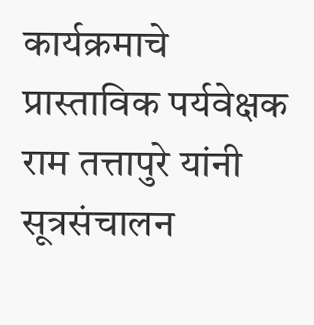कार्यक्रमाचे प्रास्ताविक पर्यवेक्षक राम तत्तापुरे यांनी सूत्रसंचालन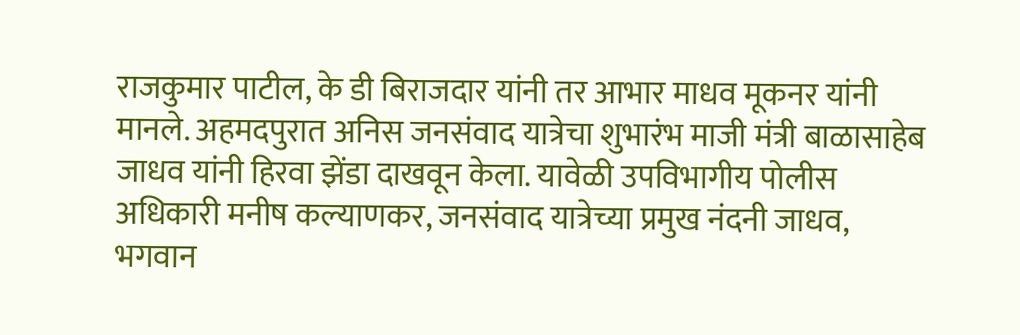राजकुमार पाटील, के डी बिराजदार यांनी तर आभार माधव मूकनर यांनी मानले. अहमदपुरात अनिस जनसंवाद यात्रेचा शुभारंभ माजी मंत्री बाळासाहेब जाधव यांनी हिरवा झेंडा दाखवून केला. यावेळी उपविभागीय पोलीस अधिकारी मनीष कल्याणकर, जनसंवाद यात्रेच्या प्रमुख नंदनी जाधव, भगवान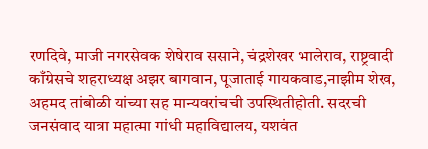रणदिवे, माजी नगरसेवक शेषेराव ससाने, चंद्रशेखर भालेराव, राष्ट्रवादी काँग्रेसचे शहराध्यक्ष अझर बागवान, पूजाताई गायकवाड,नाझीम शेख, अहमद तांबोळी यांच्या सह मान्यवरांचची उपस्थितीहोती. सदरची जनसंवाद यात्रा महात्मा गांधी महाविद्यालय, यशवंत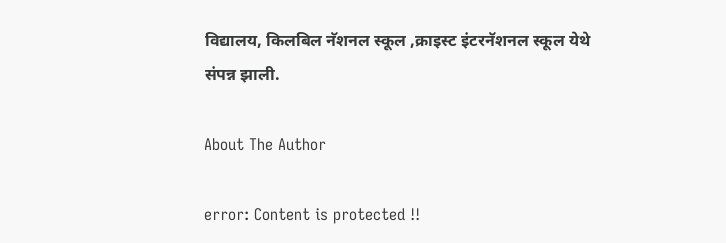विद्यालय, किलबिल नॅशनल स्कूल ,क्राइस्ट इंटरनॅशनल स्कूल येथे संपन्न झाली.

About The Author

error: Content is protected !!